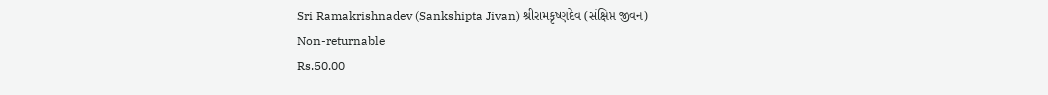Sri Ramakrishnadev (Sankshipta Jivan) શ્રીરામકૃષ્ણદેવ (સંક્ષિપ્ત જીવન)
Non-returnable
Rs.50.00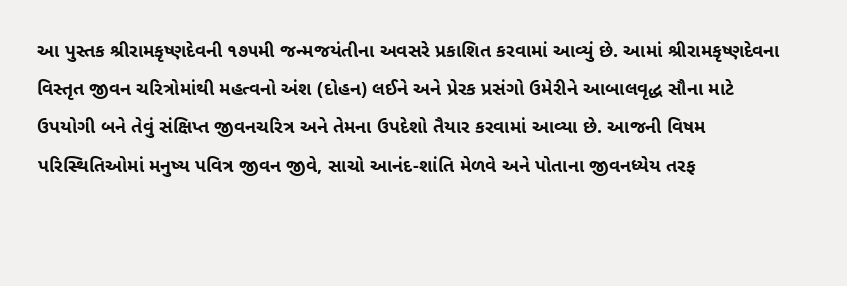આ પુસ્તક શ્રીરામકૃષ્ણદેવની ૧૭૫મી જન્મજયંતીના અવસરે પ્રકાશિત કરવામાં આવ્યું છે. આમાં શ્રીરામકૃષ્ણદેવના વિસ્તૃત જીવન ચરિત્રોમાંથી મહત્વનો અંશ (દોહન) લઈને અને પ્રેરક પ્રસંગો ઉમેરીને આબાલવૃદ્ધ સૌના માટે ઉપયોગી બને તેવું સંક્ષિપ્ત જીવનચરિત્ર અને તેમના ઉપદેશો તૈયાર કરવામાં આવ્યા છે. આજની વિષમ પરિસ્થિતિઓમાં મનુષ્ય પવિત્ર જીવન જીવે, સાચો આનંદ-શાંતિ મેળવે અને પોતાના જીવનધ્યેય તરફ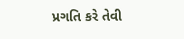પ્રગતિ કરે તેવી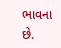ભાવના છે.